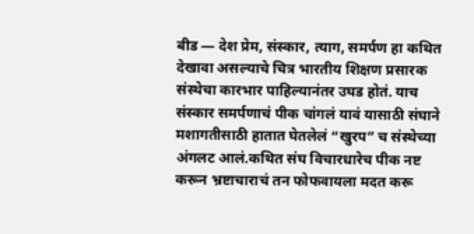बीड — देश प्रेम, संस्कार, त्याग, समर्पण हा कथित देखावा असल्याचे चित्र भारतीय शिक्षण प्रसारक संस्थेचा कारभार पाहिल्यानंतर उघड होतं. याच संस्कार समर्पणाचं पीक चांगलं यावं यासाठी संघाने मशागतीसाठी हातात घेतलेलं “खुरप” च संस्थेच्या अंगलट आलं.कथित संघ विचारधारेच पीक नष्ट करून भ्रष्टाचाराचं तन फोफवायला मदत करू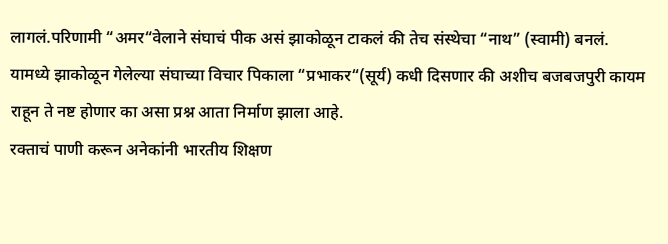लागलं.परिणामी “अमर“वेलाने संघाचं पीक असं झाकोळून टाकलं की तेच संस्थेचा “नाथ” (स्वामी) बनलं. यामध्ये झाकोळून गेलेल्या संघाच्या विचार पिकाला “प्रभाकर“(सूर्य) कधी दिसणार की अशीच बजबजपुरी कायम राहून ते नष्ट होणार का असा प्रश्न आता निर्माण झाला आहे.
रक्ताचं पाणी करून अनेकांनी भारतीय शिक्षण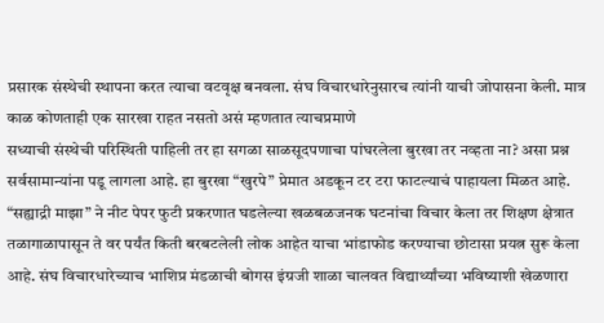प्रसारक संस्थेची स्थापना करत त्याचा वटवृक्ष बनवला. संघ विचारधारेनुसारच त्यांनी याची जोपासना केली. मात्र काळ कोणताही एक सारखा राहत नसतो असं म्हणतात त्याचप्रमाणे
सध्याची संस्थेची परिस्थिती पाहिली तर हा सगळा साळसूदपणाचा पांघरलेला बुरखा तर नव्हता ना? असा प्रश्न सर्वसामान्यांना पडू लागला आहे. हा बुरखा “खुरपे” प्रेमात अडकून टर टरा फाटल्याचं पाहायला मिळत आहे.
“सह्याद्री माझा” ने नीट पेपर फुटी प्रकरणात घडलेल्या खळबळजनक घटनांचा विचार केला तर शिक्षण क्षेत्रात तळागाळापासून ते वर पर्यंत किती बरबटलेली लोक आहेत याचा भांडाफोड करण्याचा छोटासा प्रयत्न सुरू केला आहे. संघ विचारधारेच्याच भाशिप्र मंडळाची बोगस इंग्रजी शाळा चालवत विद्यार्थ्यांच्या भविष्याशी खेळणारा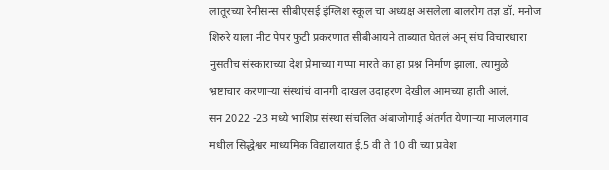लातूरच्या रेनीसन्स सीबीएसई इंग्लिश स्कूल चा अध्यक्ष असलेला बालरोग तज्ञ डॉ. मनोज शिरुरे याला नीट पेपर फुटी प्रकरणात सीबीआयने ताब्यात घेतलं अन् संघ विचारधारा नुसतीच संस्काराच्या देश प्रेमाच्या गप्पा मारते का हा प्रश्न निर्माण झाला. त्यामुळे भ्रष्टाचार करणाऱ्या संस्थांचं वानगी दाखल उदाहरण देखील आमच्या हाती आलं.
सन 2022 -23 मध्ये भाशिप्र संस्था संचलित अंबाजोगाई अंतर्गत येणाऱ्या माजलगाव मधील सिद्धेश्वर माध्यमिक विद्यालयात ई.5 वी ते 10 वी च्या प्रवेश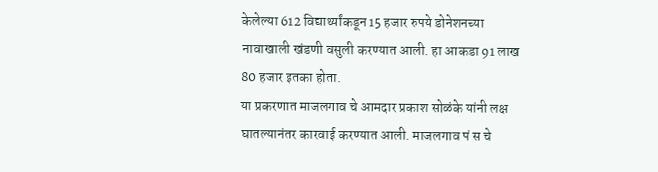केलेल्या 612 विद्यार्थ्यांकडून 15 हजार रुपये डोनेशनच्या नावाखाली खंडणी वसुली करण्यात आली. हा आकडा 91 लाख 80 हजार इतका होता.
या प्रकरणात माजलगाव चे आमदार प्रकाश सोळंके यांनी लक्ष घातल्यानंतर कारवाई करण्यात आली. माजलगाव पं स चे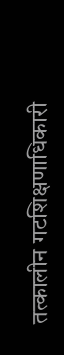तत्कालीन गटशिक्षणाधिकारी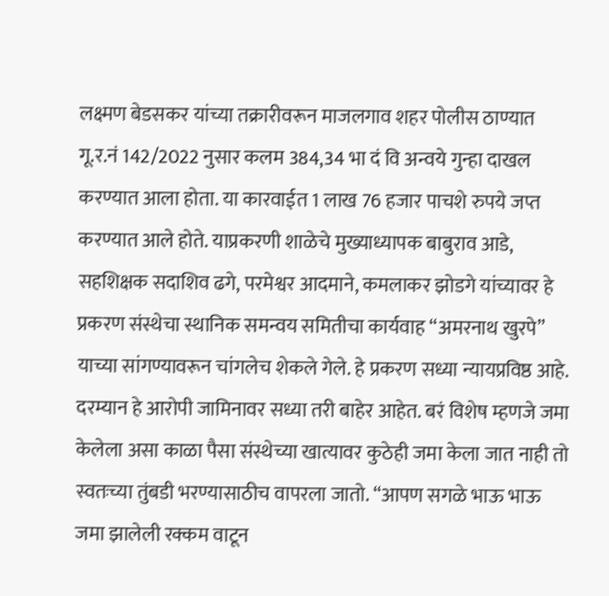लक्ष्मण बेडसकर यांच्या तक्रारीवरून माजलगाव शहर पोलीस ठाण्यात गू.र.नं 142/2022 नुसार कलम 384,34 भा दं वि अन्वये गुन्हा दाखल करण्यात आला होता. या कारवाईत 1 लाख 76 हजार पाचशे रुपये जप्त करण्यात आले होते. याप्रकरणी शाळेचे मुख्याध्यापक बाबुराव आडे, सहशिक्षक सदाशिव ढगे, परमेश्वर आदमाने, कमलाकर झोडगे यांच्यावर हे प्रकरण संस्थेचा स्थानिक समन्वय समितीचा कार्यवाह “अमरनाथ खुरपे” याच्या सांगण्यावरून चांगलेच शेकले गेले. हे प्रकरण सध्या न्यायप्रविष्ठ आहे. दरम्यान हे आरोपी जामिनावर सध्या तरी बाहेर आहेत. बरं विशेष म्हणजे जमा केलेला असा काळा पैसा संस्थेच्या खात्यावर कुठेही जमा केला जात नाही तो स्वतःच्या तुंबडी भरण्यासाठीच वापरला जातो. “आपण सगळे भाऊ भाऊ जमा झालेली रक्कम वाटून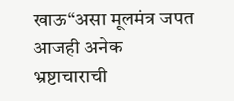खाऊ“असा मूलमंत्र जपत आजही अनेक भ्रष्टाचाराची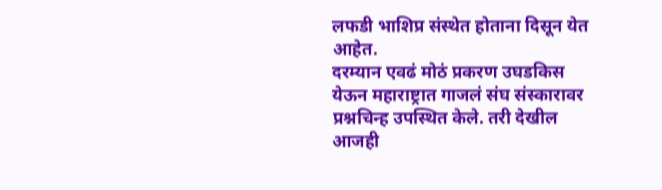लफडी भाशिप्र संस्थेत होताना दिसून येत आहेत.
दरम्यान एवढं मोठं प्रकरण उघडकिस येऊन महाराष्ट्रात गाजलं संघ संस्कारावर प्रश्नचिन्ह उपस्थित केले. तरी देखील आजही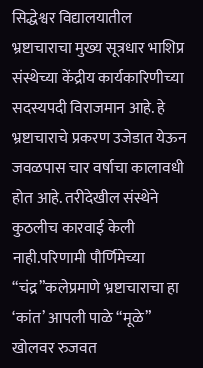सिद्धेश्वर विद्यालयातील भ्रष्टाचाराचा मुख्य सूत्रधार भाशिप्र संस्थेच्या केंद्रीय कार्यकारिणीच्या सदस्यपदी विराजमान आहे. हे भ्रष्टाचाराचे प्रकरण उजेडात येऊन जवळपास चार वर्षाचा कालावधी होत आहे. तरीदेखील संस्थेने कुठलीच कारवाई केली नाही.परिणामी पौर्णिमेच्या “चंद्र”कलेप्रमाणे भ्रष्टाचाराचा हा ‘कांत’ आपली पाळे “मूळे” खोलवर रुजवत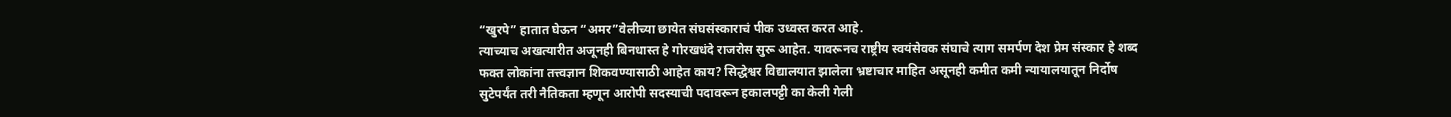“खुरपे” हातात घेऊन “अमर”वेलीच्या छायेत संघसंस्काराचं पीक उध्वस्त करत आहे.
त्याच्याच अखत्यारीत अजूनही बिनधास्त हे गोरखधंदे राजरोस सुरू आहेत. यावरूनच राष्ट्रीय स्वयंसेवक संघाचे त्याग समर्पण देश प्रेम संस्कार हे शब्द फक्त लोकांना तत्त्वज्ञान शिकवण्यासाठी आहेत काय? सिद्धेश्वर विद्यालयात झालेला भ्रष्टाचार माहित असूनही कमीत कमी न्यायालयातून निर्दोष सुटेपर्यंत तरी नैतिकता म्हणून आरोपी सदस्याची पदावरून हकालपट्टी का केली गेली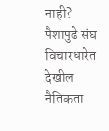नाही? पैशापुढे संघ विचारधारेत देखील नैतिकता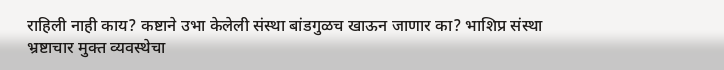राहिली नाही काय? कष्टाने उभा केलेली संस्था बांडगुळच खाऊन जाणार का? भाशिप्र संस्था भ्रष्टाचार मुक्त व्यवस्थेचा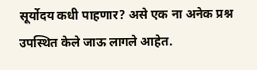सूर्योदय कधी पाहणार? असे एक ना अनेक प्रश्न उपस्थित केले जाऊ लागले आहेत.